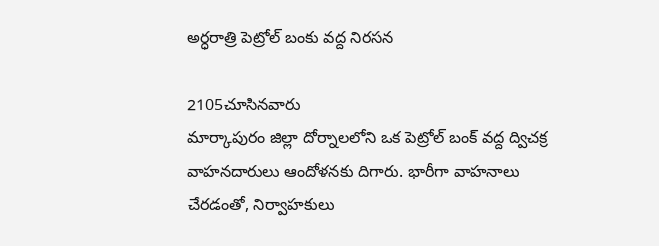అర్ధరాత్రి పెట్రోల్ బంకు వద్ద నిరసన

2105చూసినవారు
మార్కాపురం జిల్లా దోర్నాలలోని ఒక పెట్రోల్ బంక్ వద్ద ద్విచక్ర వాహనదారులు ఆందోళనకు దిగారు. భారీగా వాహనాలు చేరడంతో, నిర్వాహకులు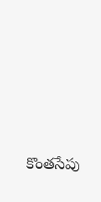కొంతసేపు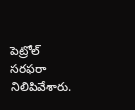పెట్రోల్ సరఫరా నిలిపివేశారు.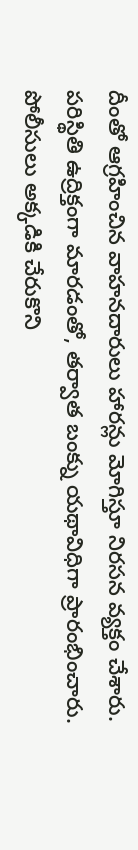దీంతో ఆగ్రహించిన వాహనదారులు హారన్లు మోగిస్తూ నిరసన వ్యక్తం చేశారు. పరిస్థితి ఉద్రిక్తంగా మారడంతో, తర్వాత బంక్ను యథావిధిగా ప్రారంభించారు. పోలీసులు అక్కడికి చేరుకొని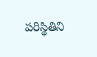పరిస్థితిని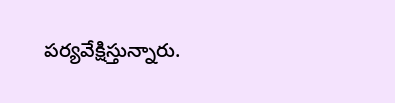పర్యవేక్షిస్తున్నారు.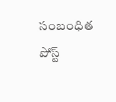సంబంధిత పోస్ట్